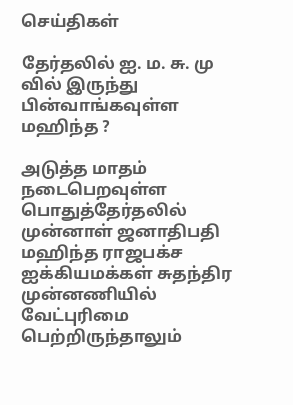செய்திகள்

தேர்தலில் ஐ. ம. சு. மு வில் இருந்து பின்வாங்கவுள்ள மஹிந்த ?

அடுத்த மாதம் நடைபெறவுள்ள பொதுத்தேர்தலில் முன்னாள் ஜனாதிபதி மஹிந்த ராஜபக்ச ஐக்கியமக்கள் சுதந்திர முன்னணியில் வேட்புரிமை பெற்றிருந்தாலும்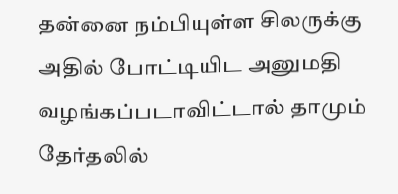தன்னை நம்பியுள்ள சிலருக்கு அதில் போட்டியிட அனுமதி வழங்கப்படாவிட்டால் தாமும் தேர்தலில்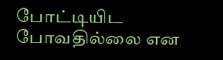போட்டியிட போவதில்லை என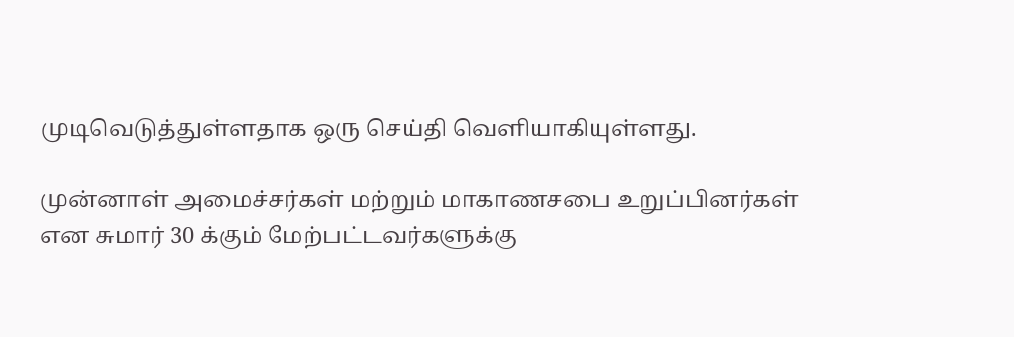முடிவெடுத்துள்ளதாக ஒரு செய்தி வெளியாகியுள்ளது.

முன்னாள் அமைச்சர்கள் மற்றும் மாகாணசபை உறுப்பினர்கள் என சுமார் 30 க்கும் மேற்பட்டவர்களுக்கு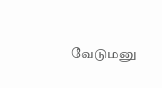வேடுமனு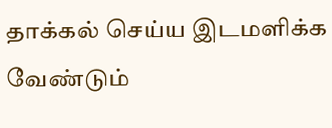தாக்கல் செய்ய இடமளிக்க வேண்டும்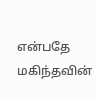என்பதே மகிந்தவின்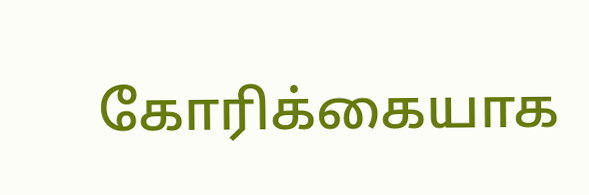கோரிக்கையாக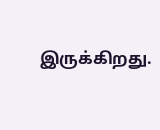இருக்கிறது.